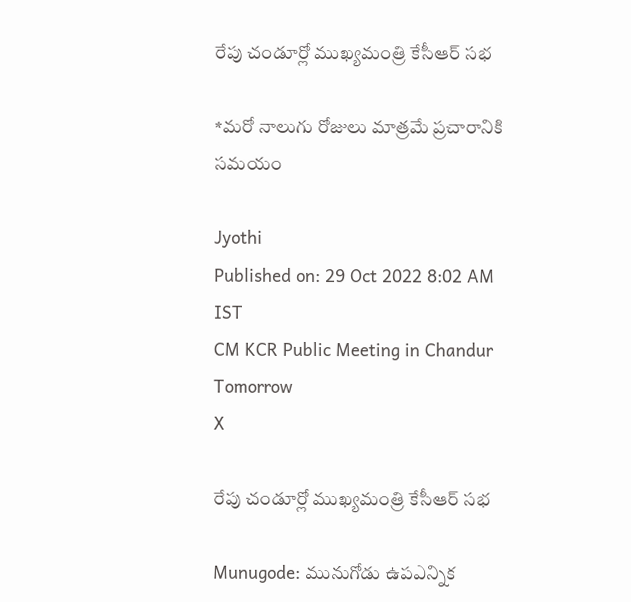రేపు చండూర్లో ముఖ్యమంత్రి కేసీఆర్ సభ

*మరో నాలుగు రోజులు మాత్రమే ప్రచారానికి సమయం

Jyothi
Published on: 29 Oct 2022 8:02 AM IST
CM KCR Public Meeting in Chandur Tomorrow
X

రేపు చండూర్లో ముఖ్యమంత్రి కేసీఆర్ సభ

Munugode: మునుగోడు ఉపఎన్నిక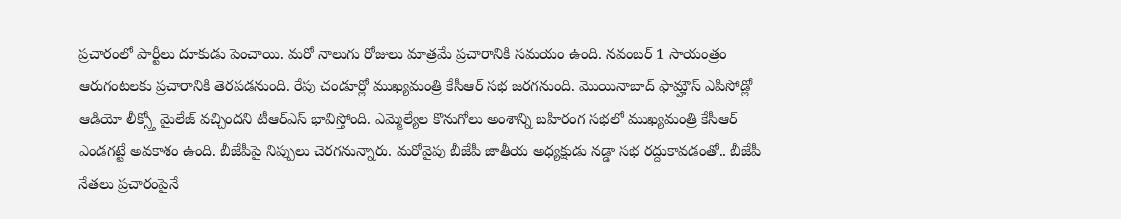ప్రచారంలో పార్టీలు దూకుడు పెంచాయి. మరో నాలుగు రోజులు మాత్రమే ప్రచారానికి సమయం ఉంది. నవంబర్ 1 సాయంత్రం ఆరుగంటలకు ప్రచారానికి తెరపడనుంది. రేపు చండూర్లో ముఖ్యమంత్రి కేసీఆర్ సభ జరగనుంది. మొయినాబాద్ ఫామ్హౌస్ ఎపిసోడ్లో ఆడియో లీక్స్తో మైలేజ్ వచ్చిందని టీఆర్ఎస్ భావిస్తోంది. ఎమ్మెల్యేల కొనుగోలు అంశాన్ని బహిరంగ సభలో ముఖ్యమంత్రి కేసీఆర్ ఎండగట్టే అవకాశం ఉంది. బీజేపీపై నిప్పులు చెరగనున్నారు. మరోవైపు బీజేపీ జాతీయ అధ్యక్షుడు నడ్డా సభ రద్దుకావడంతో.. బీజేపీ నేతలు ప్రచారంపైనే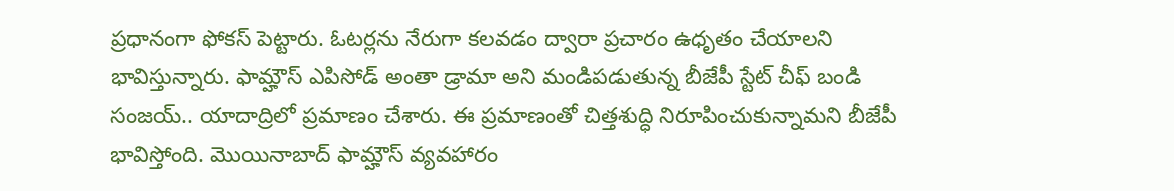ప్రధానంగా ఫోకస్ పెట్టారు. ఓటర్లను నేరుగా కలవడం ద్వారా ప్రచారం ఉధృతం చేయాలని భావిస్తున్నారు. ఫామ్హౌస్ ఎపిసోడ్ అంతా డ్రామా అని మండిపడుతున్న బీజేపీ స్టేట్ చీఫ్ బండి సంజయ్.. యాదాద్రిలో ప్రమాణం చేశారు. ఈ ప్రమాణంతో చిత్తశుద్ధి నిరూపించుకున్నామని బీజేపీ భావిస్తోంది. మొయినాబాద్ ఫామ్హౌస్ వ్యవహారం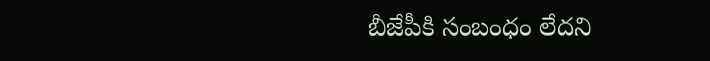బీజేపీకి సంబంధం లేదని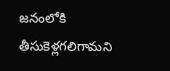జనంలోకి తీసుకెళ్లగలిగామని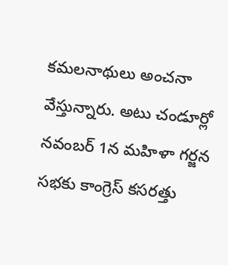కమలనాథులు అంచనా వేస్తున్నారు. అటు చండూర్లో నవంబర్ 1న మహిళా గర్జన సభకు కాంగ్రెస్ కసరత్తు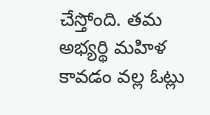చేస్తోంది. తమ అభ్యర్థి మహిళ కావడం వల్ల ఓట్లు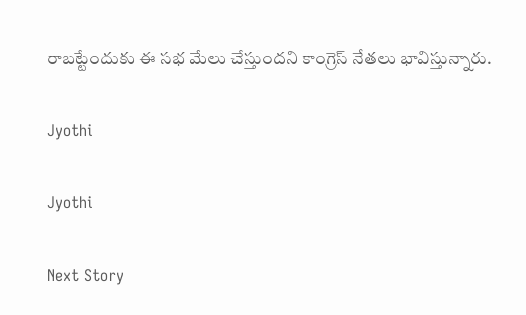రాబట్టేందుకు ఈ సభ మేలు చేస్తుందని కాంగ్రెస్ నేతలు భావిస్తున్నారు.

Jyothi

Jyothi

Next Story